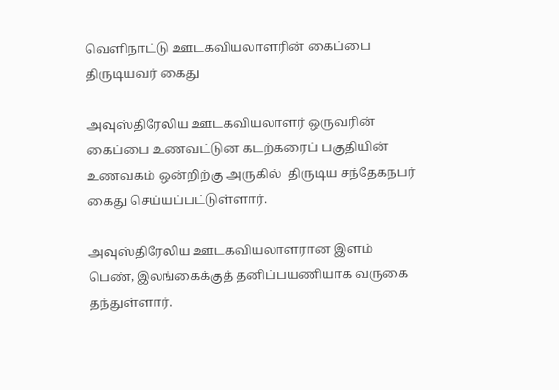வெளிநாட்டு ஊடகவியலாளரின் கைப்பை திருடியவர் கைது

அவுஸ்திரேலிய ஊடகவியலாளர் ஒருவரின் கைப்பை உணவட்டுன கடற்கரைப் பகுதியின் உணவகம் ஒன்றிற்கு அருகில்  திருடிய சந்தேகநபர் கைது செய்யப்பட்டுள்ளார்.

அவுஸ்திரேலிய ஊடகவியலாளரான இளம் பெண், இலங்கைக்குத் தனிப்பயணியாக வருகை தந்துள்ளார்.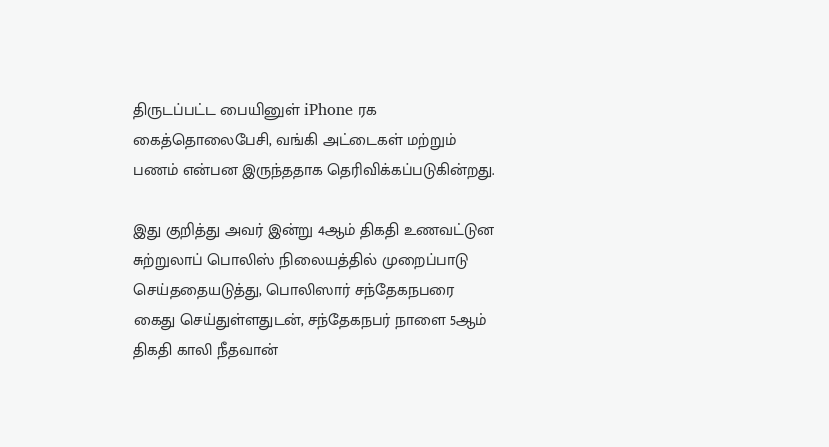திருடப்பட்ட பையினுள் iPhone ரக கைத்தொலைபேசி, வங்கி அட்டைகள் மற்றும் பணம் என்பன இருந்ததாக தெரிவிக்கப்படுகின்றது.

இது குறித்து அவர் இன்று 4ஆம் திகதி உணவட்டுன சுற்றுலாப் பொலிஸ் நிலையத்தில் முறைப்பாடு செய்ததையடுத்து, பொலிஸார் சந்தேகநபரை கைது செய்துள்ளதுடன், சந்தேகநபர் நாளை 5ஆம் திகதி காலி நீதவான்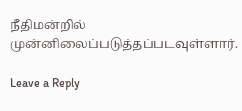நீதிமன்றில் முன்னிலைப்படுத்தப்படவுள்ளார்.

Leave a Reply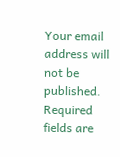Your email address will not be published. Required fields are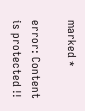marked *

error: Content is protected !!